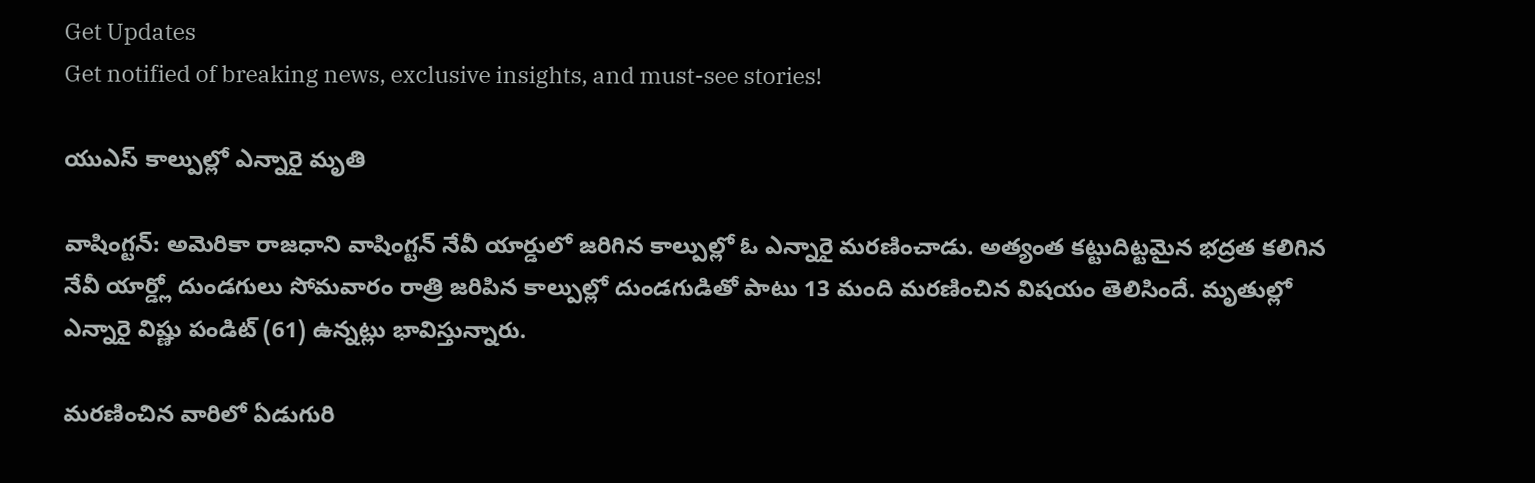Get Updates
Get notified of breaking news, exclusive insights, and must-see stories!

యుఎస్ కాల్పుల్లో ఎన్నారై మృతి

వాషింగ్టన్: అమెరికా రాజధాని వాషింగ్టన్ నేవీ యార్డులో జరిగిన కాల్పుల్లో ఓ ఎన్నారై మరణించాడు. అత్యంత కట్టుదిట్టమైన భద్రత కలిగిన నేవీ యార్డ్లో దుండగులు సోమవారం రాత్రి జరిపిన కాల్పుల్లో దుండగుడితో పాటు 13 మంది మరణించిన విషయం తెలిసిందే. మృతుల్లో ఎన్నారై విష్ణు పండిట్ (61) ఉన్నట్లు భావిస్తున్నారు.

మరణించిన వారిలో ఏడుగురి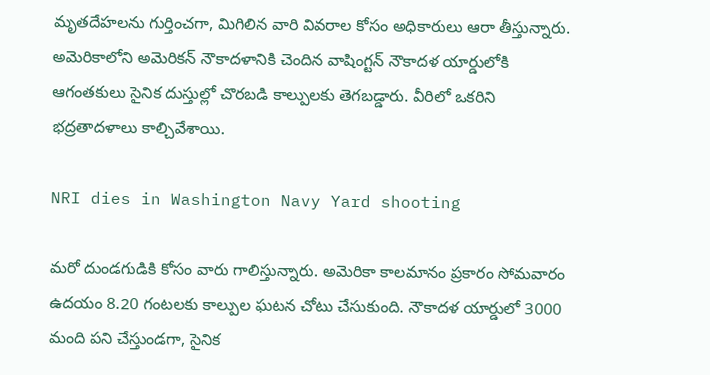మృతదేహలను గుర్తించగా, మిగిలిన వారి వివరాల కోసం అధికారులు ఆరా తీస్తున్నారు. అమెరికాలోని అమెరికన్‌ నౌకాదళానికి చెందిన వాషింగ్టన్‌ నౌకాదళ యార్డులోకి ఆగంతకులు సైనిక దుస్తుల్లో చొరబడి కాల్పులకు తెగబడ్డారు. వీరిలో ఒకరిని భద్రతాదళాలు కాల్చివేశాయి.

NRI dies in Washington Navy Yard shooting

మరో దుండగుడికి కోసం వారు గాలిస్తున్నారు. అమెరికా కాలమానం ప్రకారం సోమవారం ఉదయం 8.20 గంటలకు కాల్పుల ఘటన చోటు చేసుకుంది. నౌకాదళ యార్డులో 3000 మంది పని చేస్తుండగా, సైనిక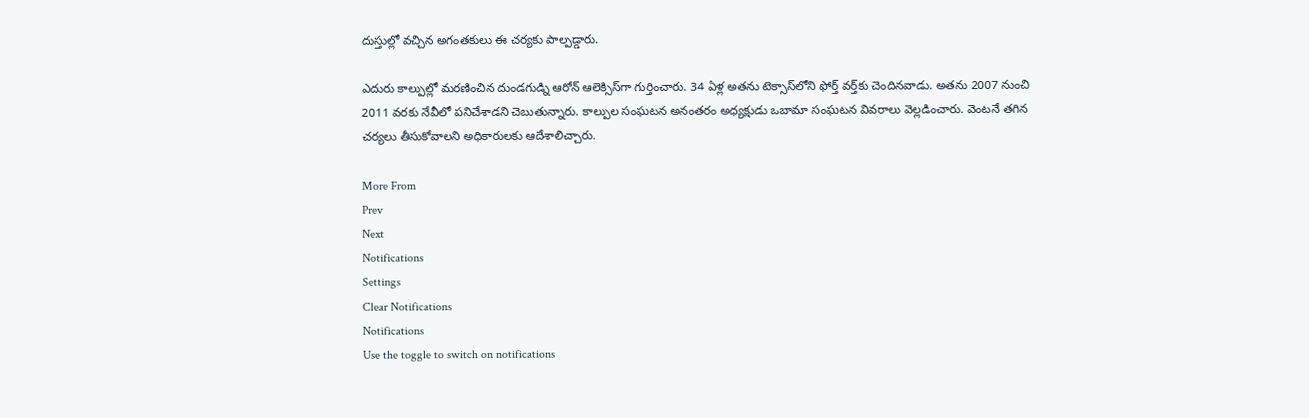దుస్తుల్లో వచ్చిన అగంతకులు ఈ చర్యకు పాల్పడ్డారు.

ఎదురు కాల్పుల్లో మరణించిన దుండగుడ్ని ఆరోన్ ఆలెక్సిస్‌గా గుర్తించారు. 34 ఏళ్ల అతను టెక్సాస్‌లోని ఫోర్త్ వర్త్‌కు చెందినవాడు. అతను 2007 నుంచి 2011 వరకు నేవీలో పనిచేశాడని చెబుతున్నారు. కాల్పుల సంఘటన అనంతరం అధ్యక్షుడు ఒబామా సంఘటన వివరాలు వెల్లడించారు. వెంటనే తగిన చర్యలు తీసుకోవాలని అధికారులకు ఆదేశాలిచ్చారు.

More From
Prev
Next
Notifications
Settings
Clear Notifications
Notifications
Use the toggle to switch on notifications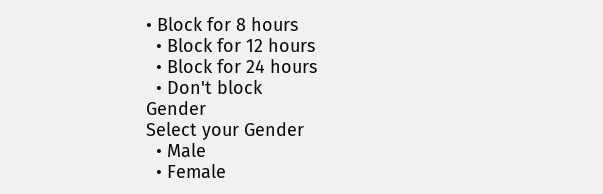• Block for 8 hours
  • Block for 12 hours
  • Block for 24 hours
  • Don't block
Gender
Select your Gender
  • Male
  • Female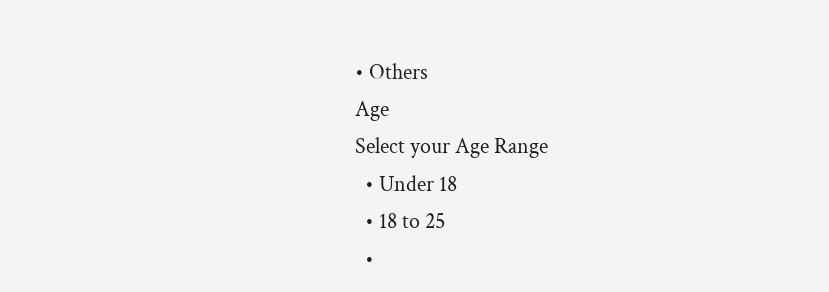• Others
Age
Select your Age Range
  • Under 18
  • 18 to 25
  •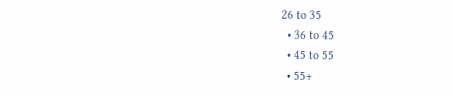26 to 35
  • 36 to 45
  • 45 to 55
  • 55+